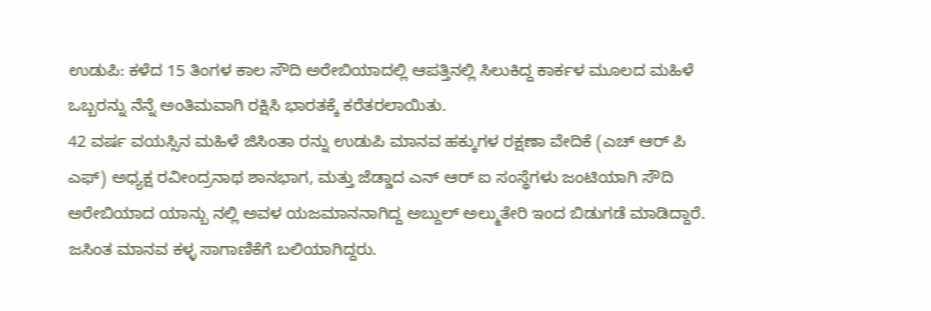ಉಡುಪಿ: ಕಳೆದ 15 ತಿಂಗಳ ಕಾಲ ಸೌದಿ ಅರೇಬಿಯಾದಲ್ಲಿ ಆಪತ್ತಿನಲ್ಲಿ ಸಿಲುಕಿದ್ದ ಕಾರ್ಕಳ ಮೂಲದ ಮಹಿಳೆ ಒಬ್ಬರನ್ನು ನೆನ್ನೆ ಅಂತಿಮವಾಗಿ ರಕ್ಷಿಸಿ ಭಾರತಕ್ಕೆ ಕರೆತರಲಾಯಿತು.
42 ವರ್ಷ ವಯಸ್ಸಿನ ಮಹಿಳೆ ಜಿಸಿಂತಾ ರನ್ನು ಉಡುಪಿ ಮಾನವ ಹಕ್ಕುಗಳ ರಕ್ಷಣಾ ವೇದಿಕೆ (ಎಚ್ ಆರ್ ಪಿ ಎಫ್) ಅಧ್ಯಕ್ಷ ರವೀಂದ್ರನಾಥ ಶಾನಭಾಗ, ಮತ್ತು ಜೆಡ್ಡಾದ ಎನ್ ಆರ್ ಐ ಸಂಸ್ಥೆಗಳು ಜಂಟಿಯಾಗಿ ಸೌದಿ ಅರೇಬಿಯಾದ ಯಾನ್ಬು ನಲ್ಲಿ ಅವಳ ಯಜಮಾನನಾಗಿದ್ದ ಅಬ್ದುಲ್ ಅಲ್ಮುತೇರಿ ಇಂದ ಬಿಡುಗಡೆ ಮಾಡಿದ್ದಾರೆ.
ಜಸಿಂತ ಮಾನವ ಕಳ್ಳ ಸಾಗಾಣಿಕೆಗೆ ಬಲಿಯಾಗಿದ್ದರು.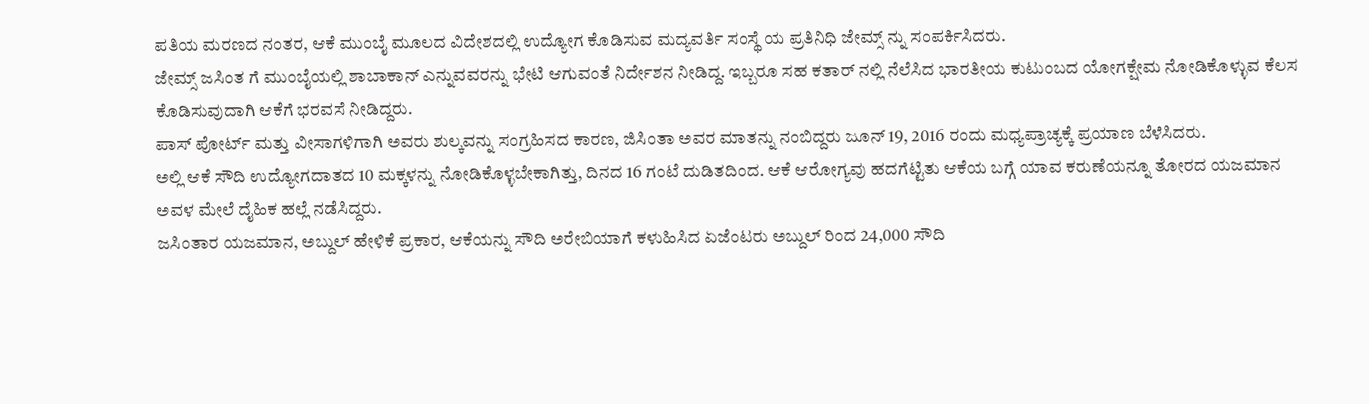ಪತಿಯ ಮರಣದ ನಂತರ, ಆಕೆ ಮುಂಬೈ ಮೂಲದ ವಿದೇಶದಲ್ಲಿ ಉದ್ಯೋಗ ಕೊಡಿಸುವ ಮದ್ಯವರ್ತಿ ಸಂಸ್ಥೆ ಯ ಪ್ರತಿನಿಧಿ ಜೇಮ್ಸ್ ನ್ನು ಸಂಪರ್ಕಿಸಿದರು.
ಜೇಮ್ಸ್ ಜಸಿಂತ ಗೆ ಮುಂಬೈಯಲ್ಲಿ ಶಾಬಾಕಾನ್ ಎನ್ನುವವರನ್ನು ಭೇಟಿ ಆಗುವಂತೆ ನಿರ್ದೇಶನ ನೀಡಿದ್ದ. ಇಬ್ಬರೂ ಸಹ ಕತಾರ್ ನಲ್ಲಿ ನೆಲೆಸಿದ ಭಾರತೀಯ ಕುಟುಂಬದ ಯೋಗಕ್ಷೇಮ ನೋಡಿಕೊಳ್ಳುವ ಕೆಲಸ ಕೊಡಿಸುವುದಾಗಿ ಆಕೆಗೆ ಭರವಸೆ ನೀಡಿದ್ದರು.
ಪಾಸ್ ಪೋರ್ಟ್ ಮತ್ತು ವೀಸಾಗಳಿಗಾಗಿ ಅವರು ಶುಲ್ಕವನ್ನು ಸಂಗ್ರಹಿಸದ ಕಾರಣ, ಜಿಸಿಂತಾ ಅವರ ಮಾತನ್ನು ನಂಬಿದ್ದರು ಜೂನ್ 19, 2016 ರಂದು ಮಧ್ಯಪ್ರಾಚ್ಯಕ್ಕೆ ಪ್ರಯಾಣ ಬೆಳೆಸಿದರು.
ಅಲ್ಲಿ ಆಕೆ ಸೌದಿ ಉದ್ಯೋಗದಾತದ 10 ಮಕ್ಕಳನ್ನು ನೋಡಿಕೊಳ್ಳಬೇಕಾಗಿತ್ತು, ದಿನದ 16 ಗಂಟೆ ದುಡಿತದಿಂದ. ಆಕೆ ಆರೋಗ್ಯವು ಹದಗೆಟ್ಟಿತು ಆಕೆಯ ಬಗ್ಗೆ ಯಾವ ಕರುಣೆಯನ್ನೂ ತೋರದ ಯಜಮಾನ ಅವಳ ಮೇಲೆ ದೈಹಿಕ ಹಲ್ಲೆ ನಡೆಸಿದ್ದರು.
ಜಸಿಂತಾರ ಯಜಮಾನ, ಅಬ್ದುಲ್ ಹೇಳಿಕೆ ಪ್ರಕಾರ, ಆಕೆಯನ್ನು ಸೌದಿ ಅರೇಬಿಯಾಗೆ ಕಳುಹಿಸಿದ ಏಜೆಂಟರು ಅಬ್ದುಲ್ ರಿಂದ 24,000 ಸೌದಿ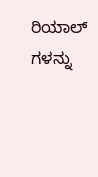ರಿಯಾಲ್ ಗಳನ್ನು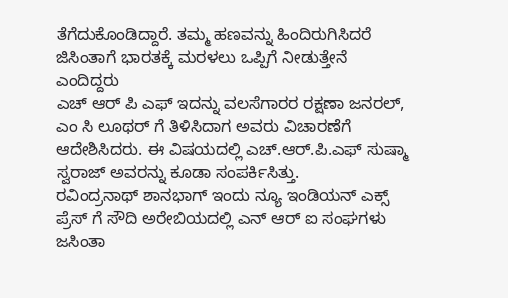ತೆಗೆದುಕೊಂಡಿದ್ದಾರೆ. ತಮ್ಮ ಹಣವನ್ನು ಹಿಂದಿರುಗಿಸಿದರೆ ಜಿಸಿಂತಾಗೆ ಭಾರತಕ್ಕೆ ಮರಳಲು ಒಪ್ಪಿಗೆ ನೀಡುತ್ತೇನೆ ಎಂದಿದ್ದರು
ಎಚ್ ಆರ್ ಪಿ ಎಫ್ ಇದನ್ನು ವಲಸೆಗಾರರ ರಕ್ಷಣಾ ಜನರಲ್, ಎಂ ಸಿ ಲೂಥರ್ ಗೆ ತಿಳಿಸಿದಾಗ ಅವರು ವಿಚಾರಣೆಗೆ ಆದೇಶಿಸಿದರು. ಈ ವಿಷಯದಲ್ಲಿ ಎಚ್.ಆರ್.ಪಿ.ಎಫ್ ಸುಷ್ಮಾ ಸ್ವರಾಜ್ ಅವರನ್ನು ಕೂಡಾ ಸಂಪರ್ಕಿಸಿತ್ತು.
ರವಿಂದ್ರನಾಥ್ ಶಾನಭಾಗ್ ಇಂದು ನ್ಯೂ ಇಂಡಿಯನ್ ಎಕ್ಸ್ ಪ್ರೆಸ್ ಗೆ ಸೌದಿ ಅರೇಬಿಯದಲ್ಲಿ ಎನ್ ಆರ್ ಐ ಸಂಘಗಳು ಜಸಿಂತಾ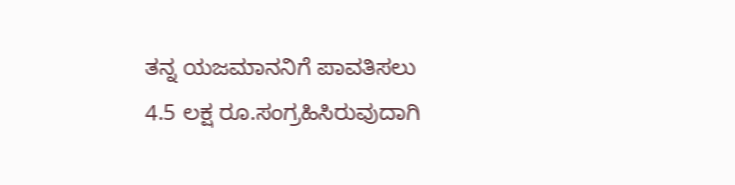ತನ್ನ ಯಜಮಾನನಿಗೆ ಪಾವತಿಸಲು 4.5 ಲಕ್ಷ ರೂ.ಸಂಗ್ರಹಿಸಿರುವುದಾಗಿ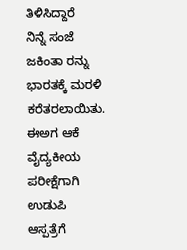ತಿಳಿಸಿದ್ದಾರೆ
ನಿನ್ನೆ ಸಂಜೆ ಜಕಿಂತಾ ರನ್ನು ಭಾರತಕ್ಕೆ ಮರಳಿ ಕರೆತರಲಾಯಿತು. ಈಅಗ ಆಕೆ ವೈದ್ಯಕೀಯ ಪರೀಕ್ಷೆಗಾಗಿ ಉಡುಪಿ ಆಸ್ಪತ್ರೆಗೆ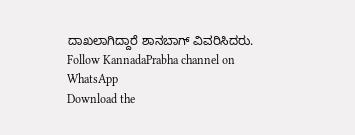ದಾಖಲಾಗಿದ್ದಾರೆ ಶಾನಬಾಗ್ ವಿವರಿಸಿದರು.
Follow KannadaPrabha channel on WhatsApp
Download the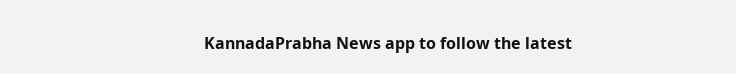KannadaPrabha News app to follow the latest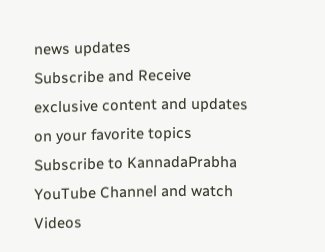news updates
Subscribe and Receive exclusive content and updates on your favorite topics
Subscribe to KannadaPrabha YouTube Channel and watch Videos